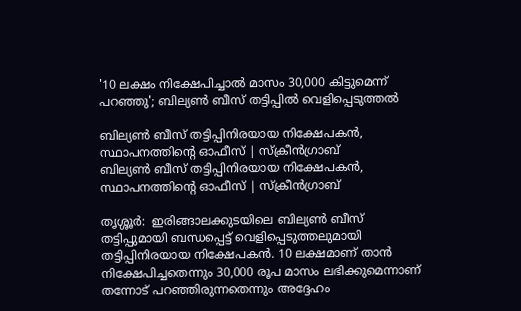'10 ലക്ഷം നിക്ഷേപിച്ചാൽ മാസം 30,000 കിട്ടുമെന്ന് പറഞ്ഞു'; ബില്യൺ ബീസ് തട്ടിപ്പിൽ വെളിപ്പെടുത്തൽ

ബില്യൺ ബീസ് തട്ടിപ്പിനിരയായ നിക്ഷേപകൻ, സ്ഥാപനത്തിന്റെ ഓഫീസ് | സ്ക്രീൻഗ്രാബ്
ബില്യൺ ബീസ് തട്ടിപ്പിനിരയായ നിക്ഷേപകൻ, സ്ഥാപനത്തിന്റെ ഓഫീസ് | സ്ക്രീൻഗ്രാബ്

തൃശ്ശൂർ:  ഇരിങ്ങാലക്കുടയിലെ ബില്യൺ ബീസ് തട്ടിപ്പുമായി ബന്ധപ്പെട്ട് വെളിപ്പെടുത്തലുമായി തട്ടിപ്പിനിരയായ നിക്ഷേപകൻ. 10 ലക്ഷമാണ് താൻ നിക്ഷേപിച്ചതെന്നും 30,000 രൂപ മാസം ലഭിക്കുമെന്നാണ് തന്നോട് പറഞ്ഞിരുന്നതെന്നും അദ്ദേഹം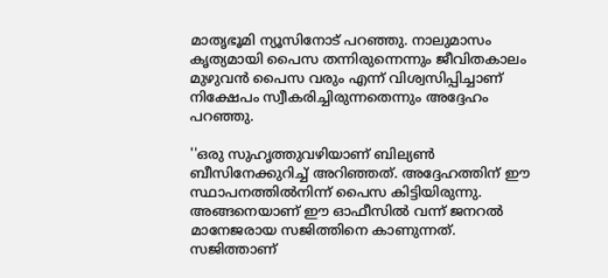മാതൃഭൂമി ന്യൂസിനോട് പറഞ്ഞു. നാലുമാസം കൃത്യമായി പൈസ തന്നിരുന്നെന്നും ജീവിതകാലം മുഴുവൻ പൈസ വരും എന്ന് വിശ്വസിപ്പിച്ചാണ് നിക്ഷേപം സ്വീകരിച്ചിരുന്നതെന്നും അദ്ദേഹം പറഞ്ഞു.

''ഒരു സുഹൃത്തുവഴിയാണ് ബില്യൺ ബീസിനേക്കുറിച്ച് അറിഞ്ഞത്. അദ്ദേഹത്തിന് ഈ സ്ഥാപനത്തിൽനിന്ന് പൈസ കിട്ടിയിരുന്നു. അങ്ങനെയാണ് ഈ ഓഫീസിൽ വന്ന് ജനറൽ മാനേജരായ സജിത്തിനെ കാണുന്നത്. സജിത്താണ്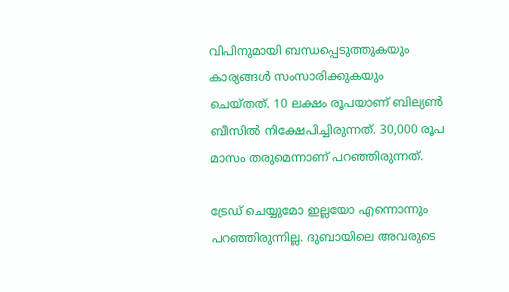വിപിനുമായി ബന്ധപ്പെടുത്തുകയും കാര്യങ്ങൾ സംസാരിക്കുകയും ചെയ്തത്. 10 ലക്ഷം രൂപയാണ് ബില്യൺ ബീസിൽ നിക്ഷേപിച്ചിരുന്നത്. 30,000 രൂപ മാസം തരുമെന്നാണ് പറഞ്ഞിരുന്നത്.

ട്രേഡ് ചെയ്യുമോ ഇല്ലയോ എന്നൊന്നും പറഞ്ഞിരുന്നില്ല. ദുബായിലെ അവരുടെ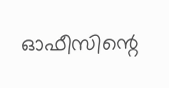ഓഫീസിന്റെ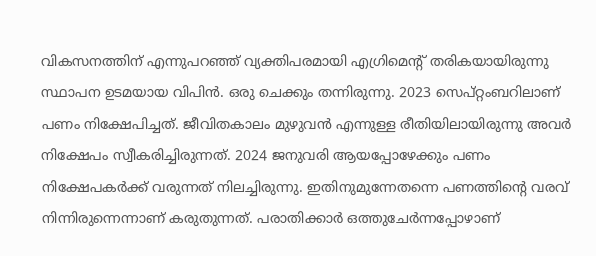വികസനത്തിന് എന്നുപറഞ്ഞ് വ്യക്തിപരമായി എഗ്രിമെന്റ് തരികയായിരുന്നു സ്ഥാപന ഉടമയായ വിപിൻ. ഒരു ചെക്കും തന്നിരുന്നു. 2023 സെപ്റ്റംബറിലാണ് പണം നിക്ഷേപിച്ചത്. ജീവിതകാലം മുഴുവൻ എന്നുള്ള രീതിയിലായിരുന്നു അവർ നിക്ഷേപം സ്വീകരിച്ചിരുന്നത്. 2024 ജനുവരി ആയപ്പോഴേക്കും പണം നിക്ഷേപകർക്ക് വരുന്നത് നിലച്ചിരുന്നു. ഇതിനുമുന്നേതന്നെ പണത്തിന്റെ വരവ് നിന്നിരുന്നെന്നാണ് കരുതുന്നത്. പരാതിക്കാർ ഒ‌ത്തുചേർന്നപ്പോഴാണ്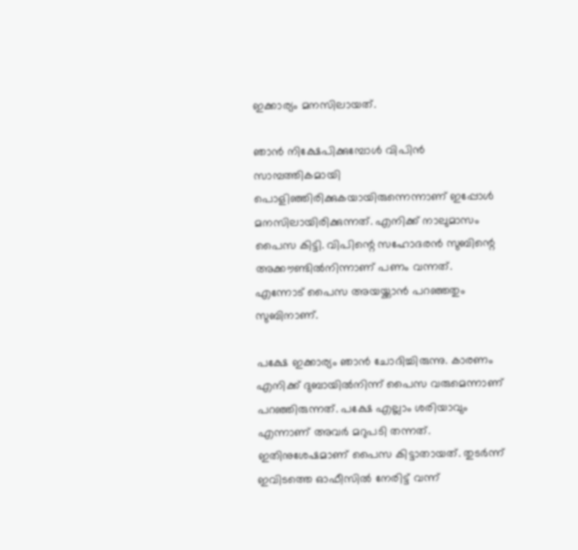ഇക്കാര്യം മനസിലായത്.

ഞാൻ നിക്ഷേപിക്കുമ്പോൾ വിപിൻ സാമ്പത്തികമായി പൊളിഞ്ഞിരിക്കുകയായിരുന്നെന്നാണ് ഇപ്പോൾ മനസിലായിരിക്കുന്നത്. എനിക്ക് നാലുമാസം പൈസ കിട്ടി. വിപിന്റെ സഹോദരൻ സുബിന്റെ അക്കൗണ്ടിൽനിന്നാണ് പണം വന്നത്. എന്നോട് പൈസ അയയ്ക്കാൻ പറഞ്ഞതും സുബിനാണ്.

പക്ഷേ ഇക്കാര്യം ഞാൻ ചോദിച്ചിരുന്നു. കാരണം എനിക്ക് ദുബായിൽനിന്ന് പൈസ വരുമെന്നാണ് പറഞ്ഞിരുന്നത്. പക്ഷേ എല്ലാം ശരിയാവും എന്നാണ് അവർ മറുപടി തന്നത്. ഇതിനുശേഷമാണ് പൈസ കിട്ടാതായത്. തുടർന്ന് ഇവിടത്തെ ഓഫീസിൽ നേരിട്ട് വന്ന്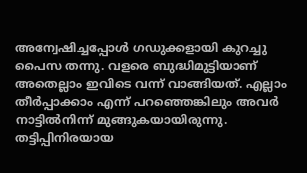അന്വേഷിച്ചപ്പോൾ ഗഡുക്കളായി കുറച്ചു പൈസ തന്നു. വളരെ ബുദ്ധിമുട്ടിയാണ് അതെല്ലാം ഇവിടെ വന്ന് വാങ്ങിയത്. എല്ലാം തീർപ്പാക്കാം എന്ന് പറഞ്ഞെങ്കിലും അവർ നാട്ടിൽനിന്ന് മുങ്ങുകയായിരുന്നു. തട്ടിപ്പിനിരയായ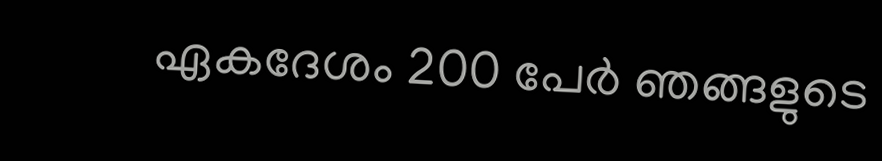ഏകദേശം 200 പേർ ഞങ്ങളുടെ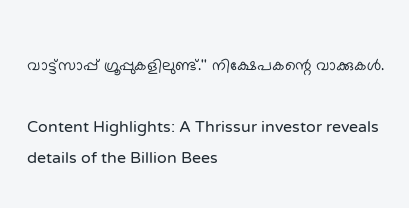വാട്ട്സാപ്പ് ഗ്രൂപ്പുകളിലുണ്ട്.'' നിക്ഷേപകന്റെ വാക്കുകൾ.

Content Highlights: A Thrissur investor reveals details of the Billion Bees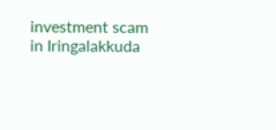investment scam in Iringalakkuda